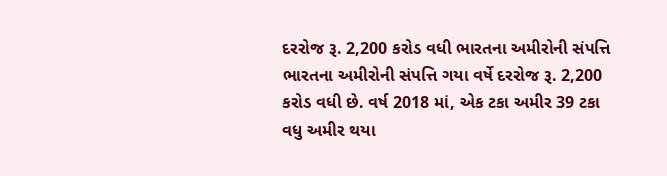દરરોજ રૂ. 2,200 કરોડ વધી ભારતના અમીરોની સંપત્તિ
ભારતના અમીરોની સંપત્તિ ગયા વર્ષે દરરોજ રૂ. 2,200 કરોડ વધી છે. વર્ષ 2018 માં, એક ટકા અમીર 39 ટકા વધુ અમીર થયા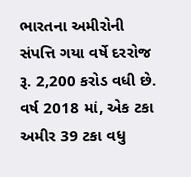ભારતના અમીરોની સંપત્તિ ગયા વર્ષે દરરોજ રૂ. 2,200 કરોડ વધી છે. વર્ષ 2018 માં, એક ટકા અમીર 39 ટકા વધુ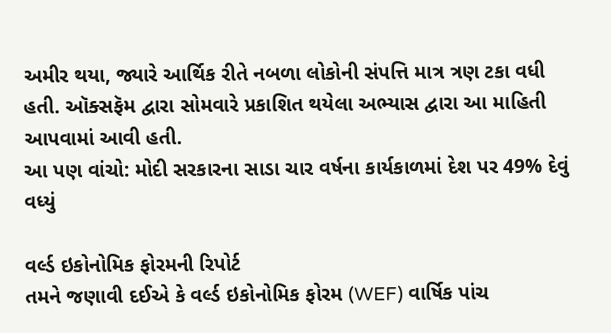અમીર થયા, જ્યારે આર્થિક રીતે નબળા લોકોની સંપત્તિ માત્ર ત્રણ ટકા વધી હતી. ઑક્સફૅમ દ્વારા સોમવારે પ્રકાશિત થયેલા અભ્યાસ દ્વારા આ માહિતી આપવામાં આવી હતી.
આ પણ વાંચો: મોદી સરકારના સાડા ચાર વર્ષના કાર્યકાળમાં દેશ પર 49% દેવું વધ્યું

વર્લ્ડ ઇકોનોમિક ફોરમની રિપોર્ટ
તમને જણાવી દઈએ કે વર્લ્ડ ઇકોનોમિક ફોરમ (WEF) વાર્ષિક પાંચ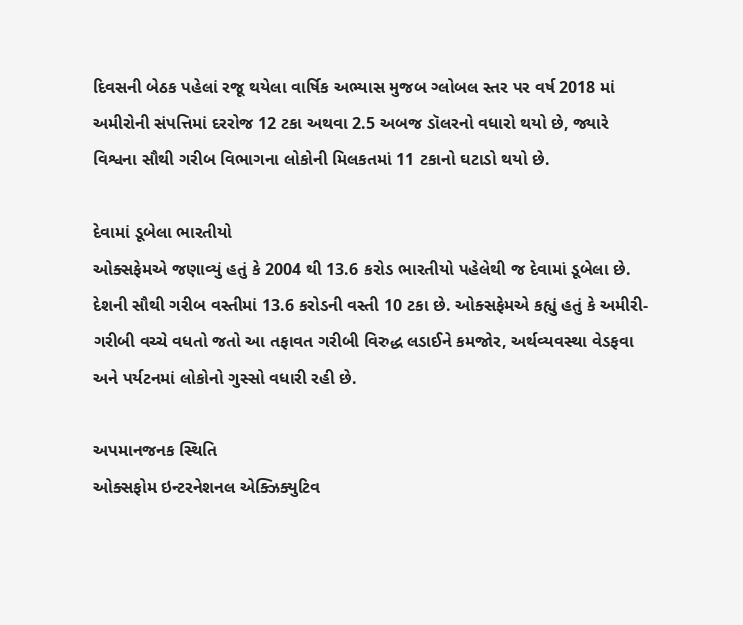દિવસની બેઠક પહેલાં રજૂ થયેલા વાર્ષિક અભ્યાસ મુજબ ગ્લોબલ સ્તર પર વર્ષ 2018 માં અમીરોની સંપત્તિમાં દરરોજ 12 ટકા અથવા 2.5 અબજ ડૉલરનો વધારો થયો છે, જ્યારે વિશ્વના સૌથી ગરીબ વિભાગના લોકોની મિલકતમાં 11 ટકાનો ઘટાડો થયો છે.

દેવામાં ડૂબેલા ભારતીયો
ઓક્સફેમએ જણાવ્યું હતું કે 2004 થી 13.6 કરોડ ભારતીયો પહેલેથી જ દેવામાં ડૂબેલા છે. દેશની સૌથી ગરીબ વસ્તીમાં 13.6 કરોડની વસ્તી 10 ટકા છે. ઓક્સફેમએ કહ્યું હતું કે અમીરી-ગરીબી વચ્ચે વધતો જતો આ તફાવત ગરીબી વિરુદ્ધ લડાઈને કમજોર, અર્થવ્યવસ્થા વેડફવા અને પર્યટનમાં લોકોનો ગુસ્સો વધારી રહી છે.

અપમાનજનક સ્થિતિ
ઓક્સફોમ ઇન્ટરનેશનલ એક્ઝિક્યુટિવ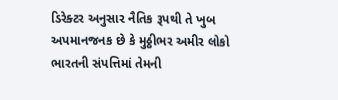ડિરેક્ટર અનુસાર નૈતિક રૂપથી તે ખુબ અપમાનજનક છે કે મુઠ્ઠીભર અમીર લોકો ભારતની સંપત્તિમાં તેમની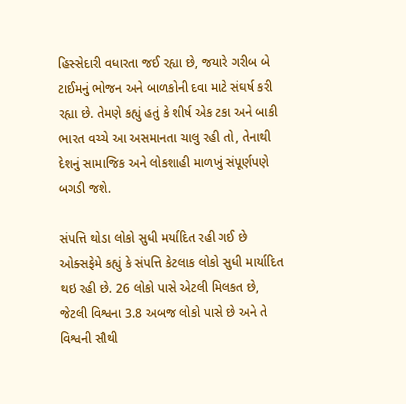હિસ્સેદારી વધારતા જઈ રહ્યા છે, જયારે ગરીબ બે ટાઈમનું ભોજન અને બાળકોની દવા માટે સંઘર્ષ કરી રહ્યા છે. તેમણે કહ્યું હતું કે શીર્ષ એક ટકા અને બાકી ભારત વચ્ચે આ અસમાનતા ચાલુ રહી તો, તેનાથી દેશનું સામાજિક અને લોકશાહી માળખું સંપૂર્ણપણે બગડી જશે.

સંપત્તિ થોડા લોકો સુધી મર્યાદિત રહી ગઈ છે
ઓક્સફેમે કહ્યું કે સંપત્તિ કેટલાક લોકો સુધી માર્યાદિત થઇ રહી છે. 26 લોકો પાસે એટલી મિલકત છે, જેટલી વિશ્વના 3.8 અબજ લોકો પાસે છે અને તે વિશ્વની સૌથી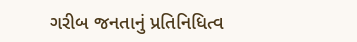ગરીબ જનતાનું પ્રતિનિધિત્વ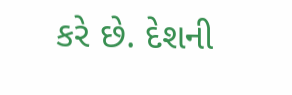કરે છે. દેશની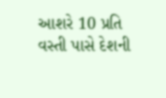આશરે 10 પ્રતિ વસ્તી પાસે દેશની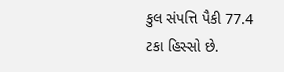કુલ સંપત્તિ પૈકી 77.4 ટકા હિસ્સો છે.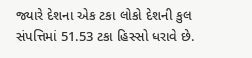જ્યારે દેશના એક ટકા લોકો દેશની કુલ સંપત્તિમાં 51.53 ટકા હિસ્સો ધરાવે છે.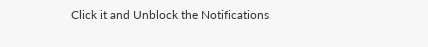Click it and Unblock the Notifications